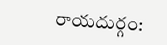రాయదుర్గం: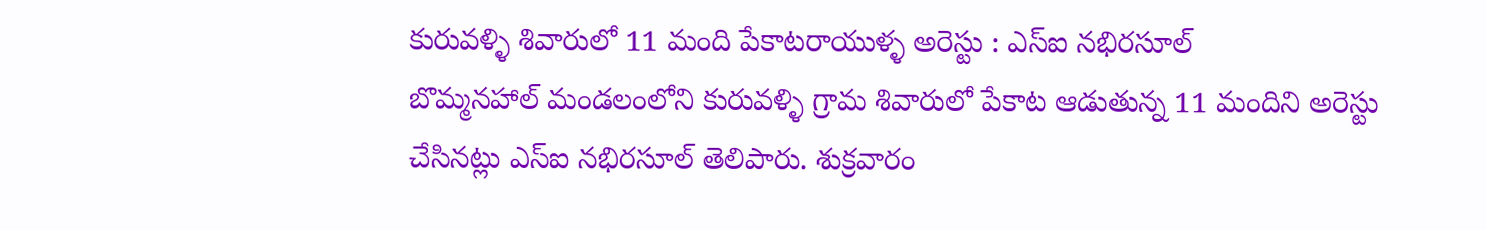కురువళ్ళి శివారులో 11 మంది పేకాటరాయుళ్ళ అరెస్టు : ఎస్ఐ నభిరసూల్
బొమ్మనహాల్ మండలంలోని కురువళ్ళి గ్రామ శివారులో పేకాట ఆడుతున్న 11 మందిని అరెస్టు చేసినట్లు ఎస్ఐ నభిరసూల్ తెలిపారు. శుక్రవారం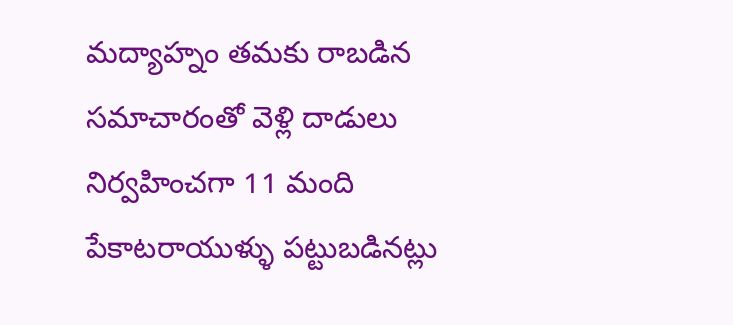మద్యాహ్నం తమకు రాబడిన సమాచారంతో వెళ్లి దాడులు నిర్వహించగా 11 మంది పేకాటరాయుళ్ళు పట్టుబడినట్లు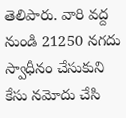తెలిపారు. వారి వద్ద నుండి 21250 నగదు స్వాధీనం చేసుకుని కేసు నమోదు చేసి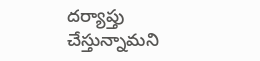దర్యాప్తు చేస్తున్నామని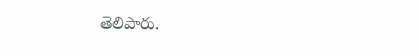తెలిపారు.